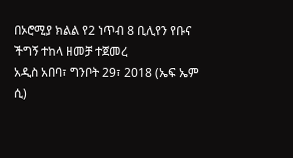በኦሮሚያ ክልል የ2 ነጥብ 8 ቢሊየን የቡና ችግኝ ተከላ ዘመቻ ተጀመረ
አዲስ አበባ፣ ግንቦት 29፣ 2018 (ኤፍ ኤም ሲ)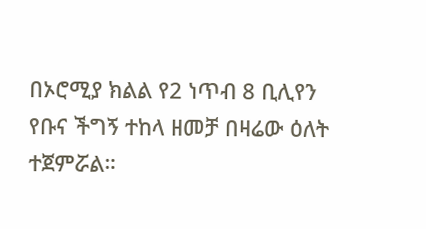በኦሮሚያ ክልል የ2 ነጥብ 8 ቢሊየን የቡና ችግኝ ተከላ ዘመቻ በዛሬው ዕለት ተጀምሯል።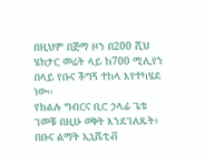በዚህም በጅማ ዞን በ200 ሺህ ሄክታር መሬት ላይ ከ700 ሚሊየን በላይ የቡና ችግኝ ተከላ እየተካሄደ ነው፡፡
የክልሉ ግብርና ቢሮ ኃላፊ ጌቱ ገመቹ በዚሁ ወቅት እንደገለጹት፥ በቡና ልማት ኢኒሼቲቭ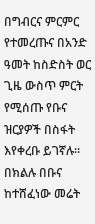በግብርና ምርምር የተመረጡና በአንድ ዓመት ከስድስት ወር ጊዜ ውስጥ ምርት የሚሰጡ የቡና ዝርያዎች በስፋት እየቀረቡ ይገኛሉ።
በክልሉ በቡና ከተሸፈነው መሬት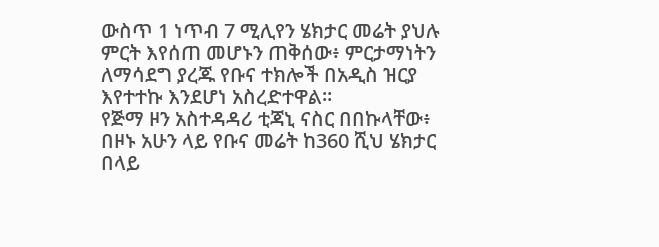ውስጥ 1 ነጥብ 7 ሚሊየን ሄክታር መሬት ያህሉ ምርት እየሰጠ መሆኑን ጠቅሰው፥ ምርታማነትን ለማሳደግ ያረጁ የቡና ተክሎች በአዲስ ዝርያ እየተተኩ እንደሆነ አስረድተዋል።
የጅማ ዞን አስተዳዳሪ ቲጃኒ ናስር በበኩላቸው፥ በዞኑ አሁን ላይ የቡና መሬት ከ360 ሺህ ሄክታር በላይ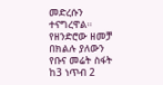መድረሱን ተናግረዋል።
የዘንድሮው ዘመቻ በክልሉ ያለውን የቡና መሬት ስፋት ከ3 ነጥብ 2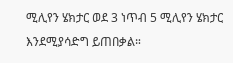ሚሊየን ሄክታር ወደ 3 ነጥብ 5 ሚሊየን ሄክታር እንደሚያሳድግ ይጠበቃል።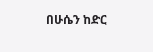በሁሴን ከድር